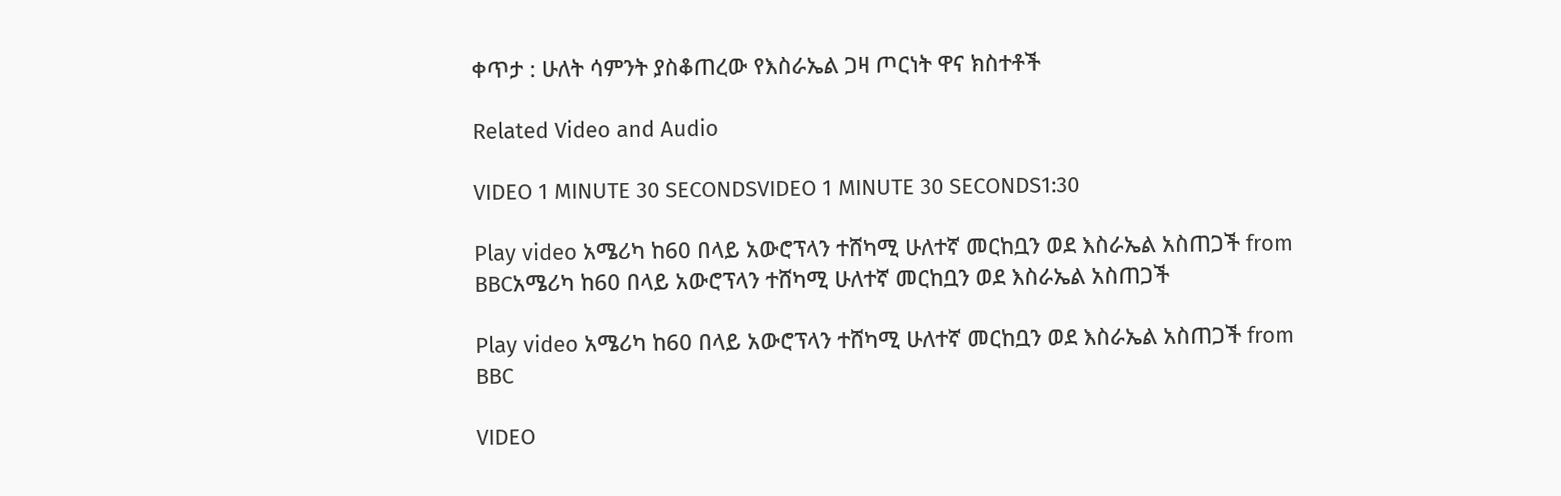ቀጥታ : ሁለት ሳምንት ያስቆጠረው የእስራኤል ጋዛ ጦርነት ዋና ክስተቶች

Related Video and Audio

VIDEO 1 MINUTE 30 SECONDSVIDEO 1 MINUTE 30 SECONDS1:30

Play video አሜሪካ ከ60 በላይ አውሮፕላን ተሸካሚ ሁለተኛ መርከቧን ወደ እስራኤል አስጠጋች from BBCአሜሪካ ከ60 በላይ አውሮፕላን ተሸካሚ ሁለተኛ መርከቧን ወደ እስራኤል አስጠጋች

Play video አሜሪካ ከ60 በላይ አውሮፕላን ተሸካሚ ሁለተኛ መርከቧን ወደ እስራኤል አስጠጋች from BBC

VIDEO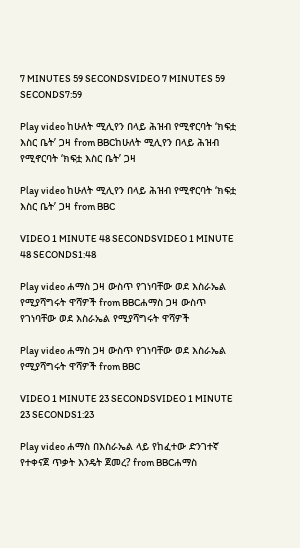7 MINUTES 59 SECONDSVIDEO 7 MINUTES 59 SECONDS7:59

Play video ከሁለት ሚሊየን በላይ ሕዝብ የሚኖርባት ‘ክፍቷ እስር ቤት’ ጋዛ from BBCከሁለት ሚሊየን በላይ ሕዝብ የሚኖርባት ‘ክፍቷ እስር ቤት’ ጋዛ

Play video ከሁለት ሚሊየን በላይ ሕዝብ የሚኖርባት ‘ክፍቷ እስር ቤት’ ጋዛ from BBC

VIDEO 1 MINUTE 48 SECONDSVIDEO 1 MINUTE 48 SECONDS1:48

Play video ሐማስ ጋዛ ውስጥ የገነባቸው ወደ እስራኤል የሚያሻግሩት ዋሻዎች from BBCሐማስ ጋዛ ውስጥ የገነባቸው ወደ እስራኤል የሚያሻግሩት ዋሻዎች

Play video ሐማስ ጋዛ ውስጥ የገነባቸው ወደ እስራኤል የሚያሻግሩት ዋሻዎች from BBC

VIDEO 1 MINUTE 23 SECONDSVIDEO 1 MINUTE 23 SECONDS1:23

Play video ሐማስ በእስራኤል ላይ የከፈተው ድንገተኛ የተቀናጀ ጥቃት እንዴት ጀመረ? from BBCሐማስ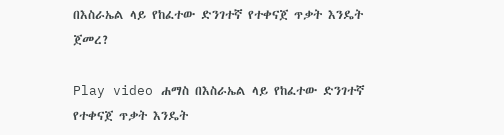በእስራኤል ላይ የከፈተው ድንገተኛ የተቀናጀ ጥቃት እንዴት ጀመረ?

Play video ሐማስ በእስራኤል ላይ የከፈተው ድንገተኛ የተቀናጀ ጥቃት እንዴት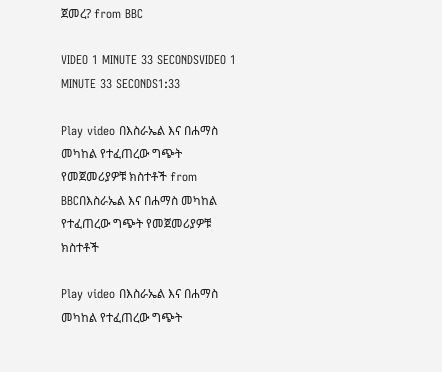ጀመረ? from BBC

VIDEO 1 MINUTE 33 SECONDSVIDEO 1 MINUTE 33 SECONDS1:33

Play video በእስራኤል እና በሐማስ መካከል የተፈጠረው ግጭት የመጀመሪያዎቹ ክስተቶች from BBCበእስራኤል እና በሐማስ መካከል የተፈጠረው ግጭት የመጀመሪያዎቹ ክስተቶች

Play video በእስራኤል እና በሐማስ መካከል የተፈጠረው ግጭት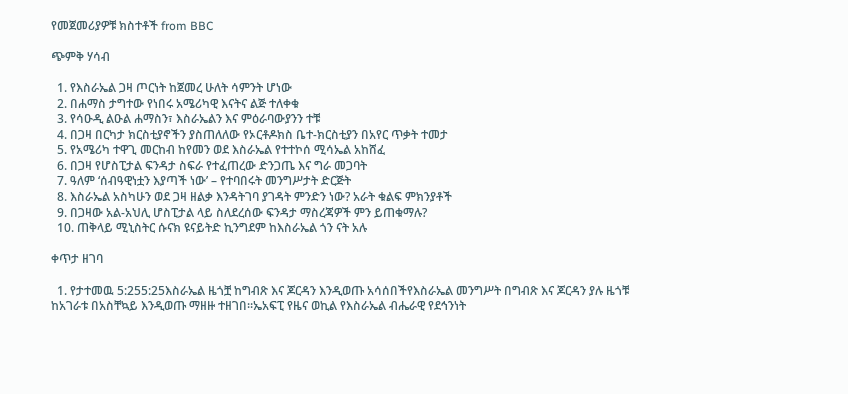የመጀመሪያዎቹ ክስተቶች from BBC

ጭምቅ ሃሳብ

  1. የእስራኤል ጋዛ ጦርነት ከጀመረ ሁለት ሳምንት ሆነው
  2. በሐማስ ታግተው የነበሩ አሜሪካዊ እናትና ልጅ ተለቀቁ
  3. የሳዑዲ ልዑል ሐማስን፣ እስራኤልን እና ምዕራባውያንን ተቹ
  4. በጋዛ በርካታ ክርስቲያኖችን ያስጠለለው የኦርቶዶክስ ቤተ-ክርስቲያን በአየር ጥቃት ተመታ
  5. የአሜሪካ ተዋጊ መርከብ ከየመን ወደ እስራኤል የተተኮሰ ሚሳኤል አከሸፈ
  6. በጋዛ የሆስፒታል ፍንዳታ ስፍራ የተፈጠረው ድንጋጤ እና ግራ መጋባት
  7. ዓለም ‘ሰብዓዊነቷን እያጣች ነው’ – የተባበሩት መንግሥታት ድርጅት
  8. እስራኤል አስካሁን ወደ ጋዛ ዘልቃ እንዳትገባ ያገዳት ምንድን ነው? አራት ቁልፍ ምክንያቶች
  9. በጋዛው አል-አህሊ ሆስፒታል ላይ ስለደረሰው ፍንዳታ ማስረጃዎች ምን ይጠቁማሉ?
  10. ጠቅላይ ሚኒስትር ሱናክ ዩናይትድ ኪንግደም ከእስራኤል ጎን ናት አሉ

ቀጥታ ዘገባ

  1. የታተመዉ 5:255:25እስራኤል ዜጎቿ ከግብጽ እና ጆርዳን እንዲወጡ አሳሰበችየእስራኤል መንግሥት በግብጽ እና ጆርዳን ያሉ ዜጎቹ ከአገራቱ በአስቸኳይ እንዲወጡ ማዘዙ ተዘገበ።ኤአፍፒ የዜና ወኪል የእስራኤል ብሔራዊ የደኅንነት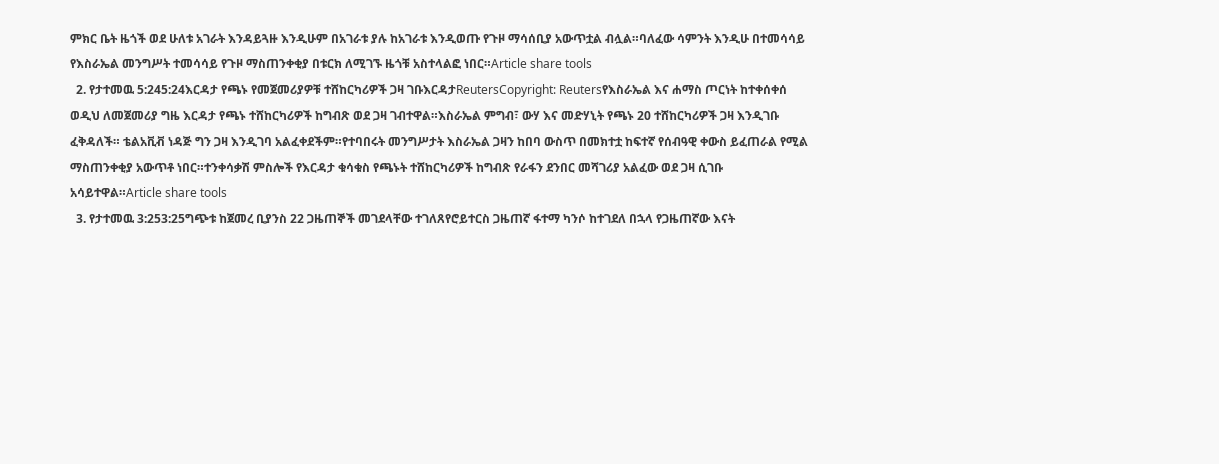ምክር ቤት ዜጎች ወደ ሁለቱ አገራት እንዳይጓዙ እንዲሁም በአገራቱ ያሉ ከአገራቱ እንዲወጡ የጉዞ ማሳሰቢያ አውጥቷል ብሏል።ባለፈው ሳምንት እንዲሁ በተመሳሳይ የእስራኤል መንግሥት ተመሳሳይ የጉዞ ማስጠንቀቂያ በቱርክ ለሚገኙ ዜጎቹ አስተላልፎ ነበር።Article share tools
  2. የታተመዉ 5:245:24እርዳታ የጫኑ የመጀመሪያዎቹ ተሸከርካሪዎች ጋዛ ገቡእርዳታReutersCopyright: Reutersየእስራኤል እና ሐማስ ጦርነት ከተቀሰቀሰ ወዲህ ለመጀመሪያ ግዜ እርዳታ የጫኑ ተሸከርካሪዎች ከግብጽ ወደ ጋዛ ገብተዋል።እስራኤል ምግብ፣ ውሃ እና መድሃኒት የጫኑ 20 ተሸከርካሪዎች ጋዛ እንዲገቡ ፈቅዳለች። ቴልአቪቭ ነዳጅ ግን ጋዛ እንዲገባ አልፈቀደችም።የተባበሩት መንግሥታት እስራኤል ጋዛን ከበባ ውስጥ በመክተቷ ከፍተኛ የሰብዓዊ ቀውስ ይፈጠራል የሚል ማስጠንቀቂያ አውጥቶ ነበር።ተንቀሳቃሽ ምስሎች የእርዳታ ቁሳቁስ የጫኑት ተሸከርካሪዎች ከግብጽ የራፋን ደንበር መሻገሪያ አልፈው ወደ ጋዛ ሲገቡ አሳይተዋል።Article share tools
  3. የታተመዉ 3:253:25ግጭቱ ከጀመረ ቢያንስ 22 ጋዜጠኞች መገደላቸው ተገለጸየሮይተርስ ጋዜጠኛ ፋተማ ካንሶ ከተገደለ በኋላ የጋዜጠኛው እናት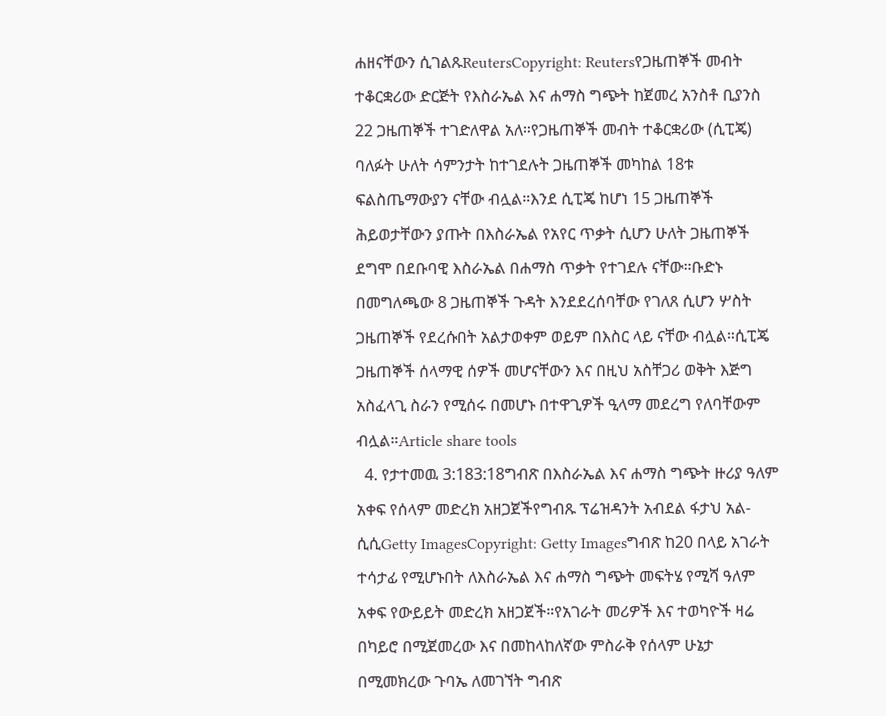ሐዘናቸውን ሲገልጹReutersCopyright: Reutersየጋዜጠኞች መብት ተቆርቋሪው ድርጅት የእስራኤል እና ሐማስ ግጭት ከጀመረ አንስቶ ቢያንስ 22 ጋዜጠኞች ተገድለዋል አለ።የጋዜጠኞች መብት ተቆርቋሪው (ሲፒጄ) ባለፉት ሁለት ሳምንታት ከተገደሉት ጋዜጠኞች መካከል 18ቱ ፍልስጤማውያን ናቸው ብሏል።እንደ ሲፒጄ ከሆነ 15 ጋዜጠኞች ሕይወታቸውን ያጡት በእስራኤል የአየር ጥቃት ሲሆን ሁለት ጋዜጠኞች ደግሞ በደቡባዊ እስራኤል በሐማስ ጥቃት የተገደሉ ናቸው።ቡድኑ በመግለጫው 8 ጋዜጠኞች ጉዳት እንደደረሰባቸው የገለጸ ሲሆን ሦስት ጋዜጠኞች የደረሱበት አልታወቀም ወይም በእስር ላይ ናቸው ብሏል።ሲፒጄ ጋዜጠኞች ሰላማዊ ሰዎች መሆናቸውን እና በዚህ አስቸጋሪ ወቅት እጅግ አስፈላጊ ስራን የሚሰሩ በመሆኑ በተዋጊዎች ዒላማ መደረግ የለባቸውም ብሏል።Article share tools
  4. የታተመዉ 3:183:18ግብጽ በእስራኤል እና ሐማስ ግጭት ዙሪያ ዓለም አቀፍ የሰላም መድረክ አዘጋጀችየግብጹ ፕሬዝዳንት አብደል ፋታህ አል-ሲሲGetty ImagesCopyright: Getty Imagesግብጽ ከ20 በላይ አገራት ተሳታፊ የሚሆኑበት ለእስራኤል እና ሐማስ ግጭት መፍትሄ የሚሻ ዓለም አቀፍ የውይይት መድረክ አዘጋጀች።የአገራት መሪዎች እና ተወካዮች ዛሬ በካይሮ በሚጀመረው እና በመከላከለኛው ምስራቅ የሰላም ሁኔታ በሚመክረው ጉባኤ ለመገኘት ግብጽ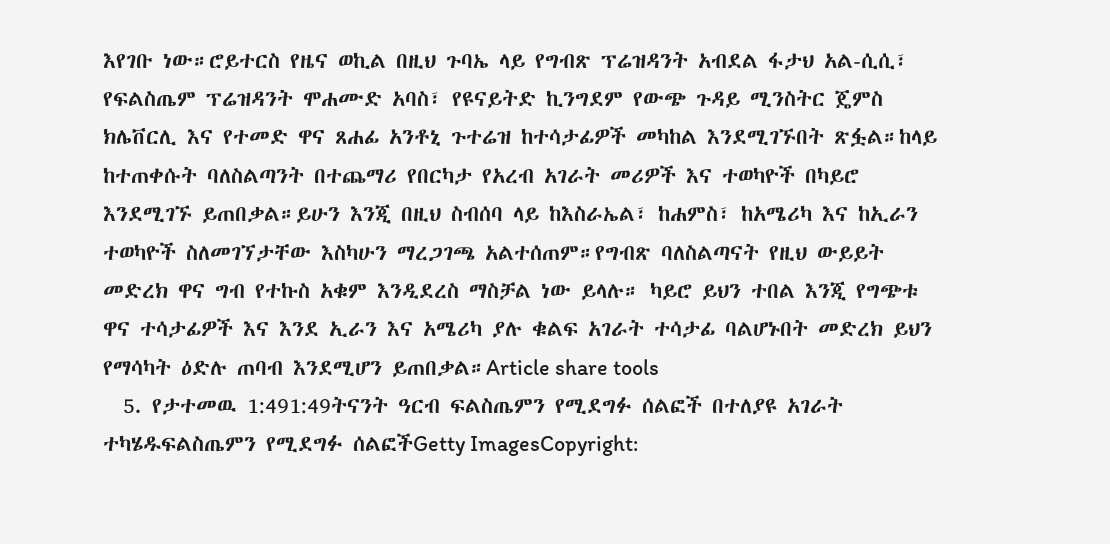እየገቡ ነው።ሮይተርስ የዜና ወኪል በዚህ ጉባኤ ላይ የግብጽ ፕሬዝዳንት አብደል ፋታህ አል-ሲሲ፣ የፍልስጤም ፕሬዝዳንት ሞሐሙድ አባስ፣ የዩናይትድ ኪንግደም የውጭ ጉዳይ ሚንስትር ጄምስ ክሌቨርሊ እና የተመድ ዋና ጸሐፊ አንቶኒ ጉተሬዝ ከተሳታፊዎች መካከል እንደሚገኙበት ጽፏል።ከላይ ከተጠቀሱት ባለስልጣንት በተጨማሪ የበርካታ የአረብ አገራት መሪዎች እና ተወካዮች በካይሮ እንደሚገኙ ይጠበቃል።ይሁን እንጂ በዚህ ስብሰባ ላይ ከእስራኤል፣ ከሐምስ፣ ከአሜሪካ እና ከኢራን ተወካዮች ስለመገኘታቸው እስካሁን ማረጋገጫ አልተሰጠም።የግብጽ ባለስልጣናት የዚህ ውይይት መድረክ ዋና ግብ የተኩስ አቁም እንዲደረስ ማስቻል ነው ይላሉ። ካይሮ ይህን ተበል እንጂ የግጭቱ ዋና ተሳታፊዎች እና እንደ ኢራን እና አሜሪካ ያሉ ቁልፍ አገራት ተሳታፊ ባልሆኑበት መድረክ ይህን የማሳካት ዕድሉ ጠባብ እንደሚሆን ይጠበቃል።Article share tools
  5. የታተመዉ 1:491:49ትናንት ዓርብ ፍልስጤምን የሚደግፉ ሰልፎች በተለያዩ አገራት ተካሄዱፍልስጤምን የሚደግፉ ሰልፎችGetty ImagesCopyright: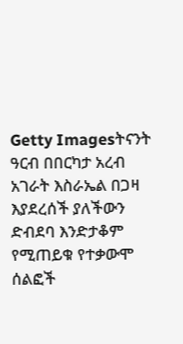Getty Imagesትናንት ዓርብ በበርካታ አረብ አገራት እስራኤል በጋዛ እያደረሰች ያለችውን ድብደባ እንድታቆም የሚጠይቁ የተቃውሞ ሰልፎች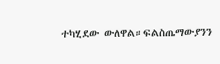ተካሂደው ውለዋል።ፍልስጤማውያንን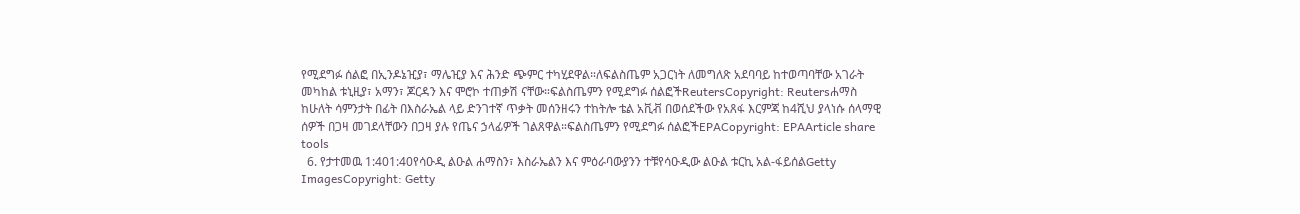የሚደግፉ ሰልፎ በኢንዶኔዢያ፣ ማሌዢያ እና ሕንድ ጭምር ተካሂደዋል።ለፍልስጤም አጋርነት ለመግለጽ አደባባይ ከተወጣባቸው አገራት መካከል ቱኒዚያ፣ አማን፣ ጆርዳን እና ሞሮኮ ተጠቃሽ ናቸው።ፍልስጤምን የሚደግፉ ሰልፎችReutersCopyright: Reutersሐማስ ከሁለት ሳምንታት በፊት በእስራኤል ላይ ድንገተኛ ጥቃት መሰንዘሩን ተከትሎ ቴል አቪቭ በወሰደችው የአጸፋ እርምጃ ከ4ሺህ ያላነሱ ሰላማዊ ሰዎች በጋዛ መገደላቸውን በጋዛ ያሉ የጤና ኃላፊዎች ገልጸዋል።ፍልስጤምን የሚደግፉ ሰልፎችEPACopyright: EPAArticle share tools
  6. የታተመዉ 1:401:40የሳዑዲ ልዑል ሐማስን፣ እስራኤልን እና ምዕራባውያንን ተቹየሳዑዲው ልዑል ቱርኪ አል-ፋይሰልGetty ImagesCopyright: Getty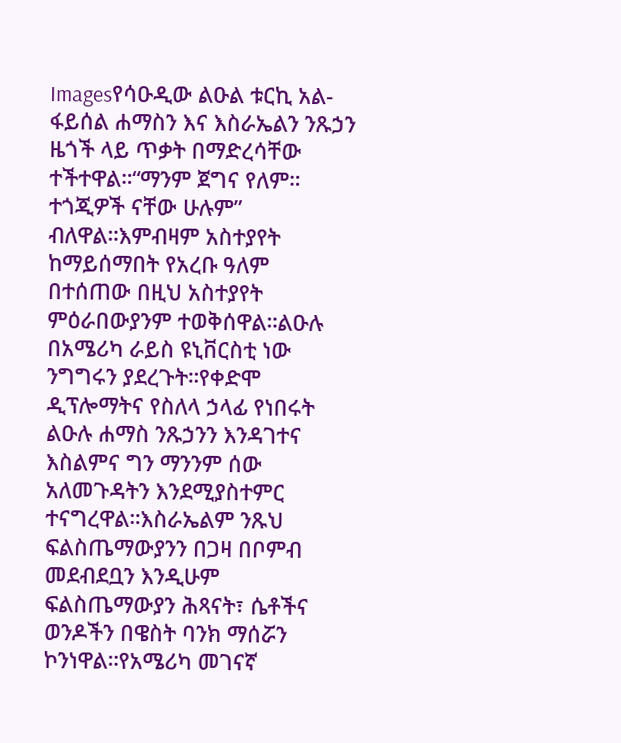Imagesየሳዑዲው ልዑል ቱርኪ አል-ፋይሰል ሐማስን እና እስራኤልን ንጹኃን ዜጎች ላይ ጥቃት በማድረሳቸው ተችተዋል።“ማንም ጀግና የለም። ተጎጂዎች ናቸው ሁሉም” ብለዋል።እምብዛም አስተያየት ከማይሰማበት የአረቡ ዓለም በተሰጠው በዚህ አስተያየት ምዕራበውያንም ተወቅሰዋል።ልዑሉ በአሜሪካ ራይስ ዩኒቨርስቲ ነው ንግግሩን ያደረጉት።የቀድሞ ዲፕሎማትና የስለላ ኃላፊ የነበሩት ልዑሉ ሐማስ ንጹኃንን እንዳገተና እስልምና ግን ማንንም ሰው አለመጉዳትን እንደሚያስተምር ተናግረዋል።እስራኤልም ንጹህ ፍልስጤማውያንን በጋዛ በቦምብ መደብደቧን እንዲሁም ፍልስጤማውያን ሕጻናት፣ ሴቶችና ወንዶችን በዌስት ባንክ ማሰሯን ኮንነዋል።የአሜሪካ መገናኛ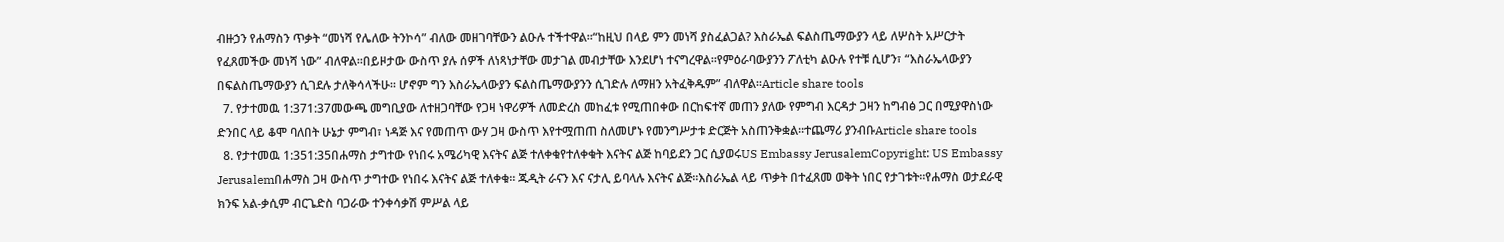ብዙኃን የሐማስን ጥቃት “መነሻ የሌለው ትንኮሳ” ብለው መዘገባቸውን ልዑሉ ተችተዋል።“ከዚህ በላይ ምን መነሻ ያስፈልጋል? እስራኤል ፍልስጤማውያን ላይ ለሦስት አሥርታት የፈጸመችው መነሻ ነው” ብለዋል።በይዞታው ውስጥ ያሉ ሰዎች ለነጻነታቸው መታገል መብታቸው እንደሆነ ተናግረዋል።የምዕራባውያንን ፖለቲካ ልዑሉ የተቹ ሲሆን፣ “እስራኤላውያን በፍልስጤማውያን ሲገደሉ ታለቅሳላችሁ። ሆኖም ግን እስራኤላውያን ፍልስጤማውያንን ሲገድሉ ለማዘን አትፈቅዱም” ብለዋል።Article share tools
  7. የታተመዉ 1:371:37መውጫ መግቢያው ለተዘጋባቸው የጋዛ ነዋሪዎች ለመድረስ መከፈቱ የሚጠበቀው በርከፍተኛ መጠን ያለው የምግብ እርዳታ ጋዛን ከግብፅ ጋር በሚያዋስነው ድንበር ላይ ቆሞ ባለበት ሁኔታ ምግብ፣ ነዳጅ እና የመጠጥ ውሃ ጋዛ ውስጥ እየተሟጠጠ ስለመሆኑ የመንግሥታቱ ድርጅት አስጠንቅቋል።ተጨማሪ ያንብቡArticle share tools
  8. የታተመዉ 1:351:35በሐማስ ታግተው የነበሩ አሜሪካዊ እናትና ልጅ ተለቀቁየተለቀቁት እናትና ልጅ ከባይደን ጋር ሲያወሩUS Embassy JerusalemCopyright: US Embassy Jerusalemበሐማስ ጋዛ ውስጥ ታግተው የነበሩ እናትና ልጅ ተለቀቁ። ጁዲት ራናን እና ናታሊ ይባላሉ እናትና ልጅ።እስራኤል ላይ ጥቃት በተፈጸመ ወቅት ነበር የታገቱት።የሐማስ ወታደራዊ ክንፍ አል-ቃሲም ብርጌድስ ባጋራው ተንቀሳቃሽ ምሥል ላይ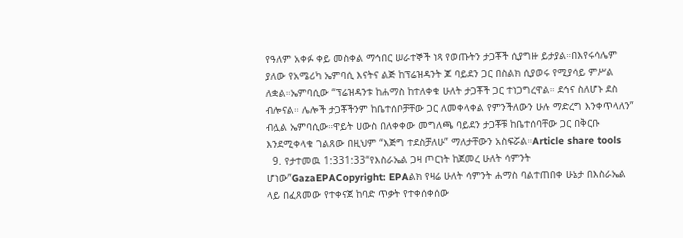የዓለም አቀፉ ቀይ መስቀል ማኅበር ሠራተኞች ነጻ የወጡትን ታጋቾች ሲያግዙ ይታያል።በእየሩሳሌም ያለው የአሜሪካ ኤምባሲ እናትና ልጅ ከፕሬዝዳንት ጆ ባይደን ጋር በስልክ ሲያወሩ የሚያሳይ ምሥል ለቋል።ኤምባሲው “ፕሬዝዳንቱ ከሐማስ ከተለቀቁ ሁለት ታጋቾች ጋር ተነጋግረዋል። ደኅና ስለሆኑ ደስ ብሎናል። ሌሎች ታጋቾችንም ከቤተሰቦቻቸው ጋር ለመቀላቀል የምንችለውን ሁሉ ማድረግ እንቀጥላለን” ብሏል ኤምባሲው።ዋይት ሀውስ በለቀቀው መግለጫ ባይደን ታጋቾቹ ከቤተሰባቸው ጋር በቅርቡ እንደሚቀላቁ ገልጸው በዚህም “እጅግ ተደስቻለሁ” ማለታቸውን አስፍሯል።Article share tools
  9. የታተመዉ 1:331:33“የእስራኤል ጋዛ ጦርነት ከጀመረ ሁለት ሳምንት ሆነው”GazaEPACopyright: EPAልክ የዛሬ ሁለት ሳምንት ሐማስ ባልተጠበቀ ሁኔታ በእስራኤል ላይ በፈጸመው የተቀናጀ ከባድ ጥቃት የተቀሰቀሰው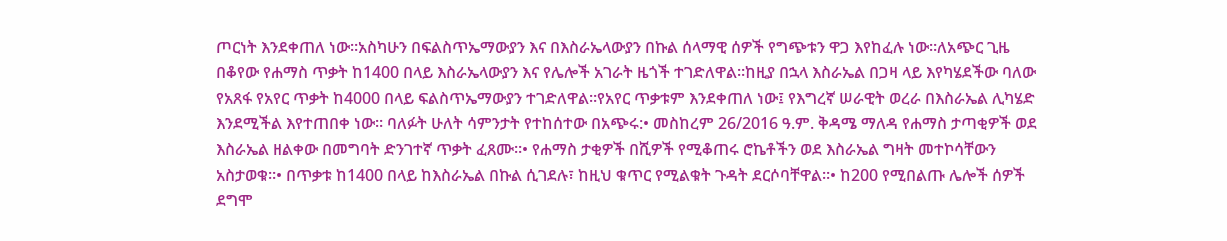ጦርነት እንደቀጠለ ነው።አስካሁን በፍልስጥኤማውያን እና በእስራኤላውያን በኩል ሰላማዊ ሰዎች የግጭቱን ዋጋ እየከፈሉ ነው።ለአጭር ጊዜ በቆየው የሐማስ ጥቃት ከ1400 በላይ እስራኤላውያን እና የሌሎች አገራት ዜጎች ተገድለዋል።ከዚያ በኋላ እስራኤል በጋዛ ላይ እየካሄደችው ባለው የአጸፋ የአየር ጥቃት ከ4000 በላይ ፍልስጥኤማውያን ተገድለዋል።የአየር ጥቃቱም እንደቀጠለ ነው፤ የእግረኛ ሠራዊት ወረራ በእስራኤል ሊካሄድ እንደሚችል እየተጠበቀ ነው። ባለፉት ሁለት ሳምንታት የተከሰተው በአጭሩ:• መስከረም 26/2016 ዓ.ም. ቅዳሜ ማለዳ የሐማስ ታጣቂዎች ወደ እስራኤል ዘልቀው በመግባት ድንገተኛ ጥቃት ፈጸሙ።• የሐማስ ታቂዎች በሺዎች የሚቆጠሩ ሮኬቶችን ወደ እስራኤል ግዛት መተኮሳቸውን አስታወቁ።• በጥቃቱ ከ1400 በላይ ከእስራኤል በኩል ሲገደሉ፣ ከዚህ ቁጥር የሚልቁት ጉዳት ደርሶባቸዋል።• ከ200 የሚበልጡ ሌሎች ሰዎች ደግሞ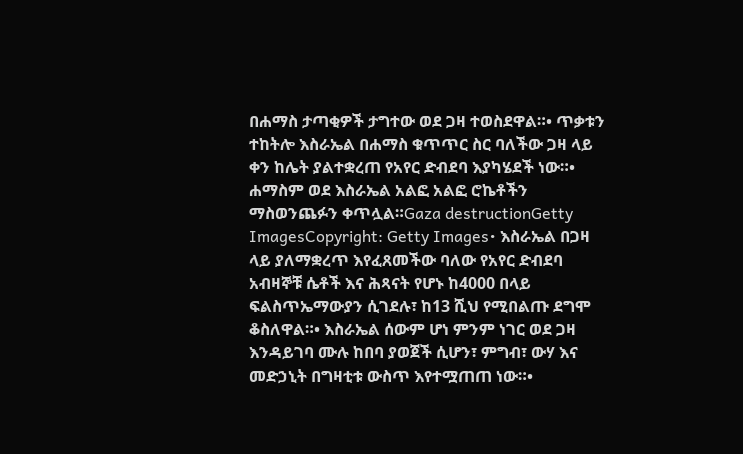በሐማስ ታጣቂዎች ታግተው ወደ ጋዛ ተወስደዋል።• ጥቃቱን ተከትሎ እስራኤል በሐማስ ቁጥጥር ስር ባለችው ጋዛ ላይ ቀን ከሌት ያልተቋረጠ የአየር ድብደባ እያካሄደች ነው።• ሐማስም ወደ እስራኤል አልፎ አልፎ ሮኬቶችን ማስወንጨፉን ቀጥሏል።Gaza destructionGetty ImagesCopyright: Getty Images• እስራኤል በጋዛ ላይ ያለማቋረጥ እየፈጸመችው ባለው የአየር ድብደባ አብዛኞቹ ሴቶች እና ሕጻናት የሆኑ ከ4000 በላይ ፍልስጥኤማውያን ሲገደሉ፣ ከ13 ሺህ የሚበልጡ ደግሞ ቆስለዋል።• እስራኤል ሰውም ሆነ ምንም ነገር ወደ ጋዛ እንዳይገባ ሙሉ ከበባ ያወጀች ሲሆን፣ ምግብ፣ ውሃ እና መድኃኒት በግዛቲቱ ውስጥ እየተሟጠጠ ነው።•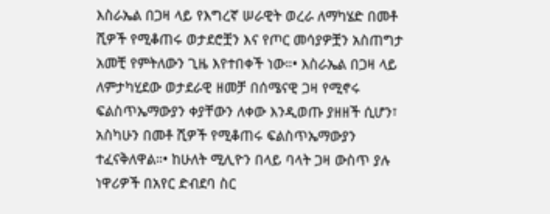እስራኤል በጋዛ ላይ የእግረኛ ሠራዊት ወረራ ለማካሄድ በመቶ ሺዎች የሚቆጠሩ ወታደሮቿን እና የጦር መሳያዎቿን አስጠግታ አመቺ የምትለውን ጊዜ እየተበቀች ነው።• እስራኤል በጋዛ ላይ ለምታካሂደው ወታደራዊ ዘመቻ በሰሜናዊ ጋዛ የሚኖሩ ፍልስጥኤማውያን ቀያቸውን ለቀው እንዲወጡ ያዘዘች ሲሆን፣ አስካሁን በመቶ ሺዎች የሚቆጠሩ ፍልስጥኤማውያን ተፈናቅለዋል።• ከሁለት ሚሊዮን በላይ ባላት ጋዛ ውስጥ ያሉ ነዋሪዎች በአየር ድብደባ ስር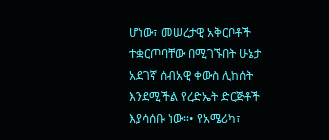ሆነው፣ መሠረታዊ አቅርቦቶች ተቋርጦባቸው በሚገኙበት ሁኔታ አደገኛ ሰብአዊ ቀውስ ሊከሰት እንደሚችል የረድኤት ድርጅቶች እያሳሰቡ ነው።• የአሜሪካ፣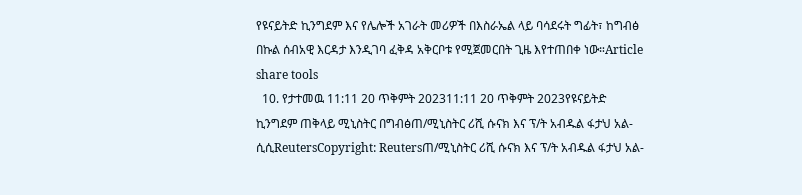የዩናይትድ ኪንግደም እና የሌሎች አገራት መሪዎች በእስራኤል ላይ ባሳደሩት ግፊት፣ ከግብፅ በኩል ሰብአዊ እርዳታ እንዲገባ ፈቅዳ አቅርቦቱ የሚጀመርበት ጊዜ እየተጠበቀ ነው።Article share tools
  10. የታተመዉ 11:11 20 ጥቅምት 202311:11 20 ጥቅምት 2023የዩናይትድ ኪንግደም ጠቅላይ ሚኒስትር በግብፅጠ/ሚኒስትር ሪሺ ሱናክ እና ፕ/ት አብዱል ፋታህ አል-ሲሲReutersCopyright: Reutersጠ/ሚኒስትር ሪሺ ሱናክ እና ፕ/ት አብዱል ፋታህ አል-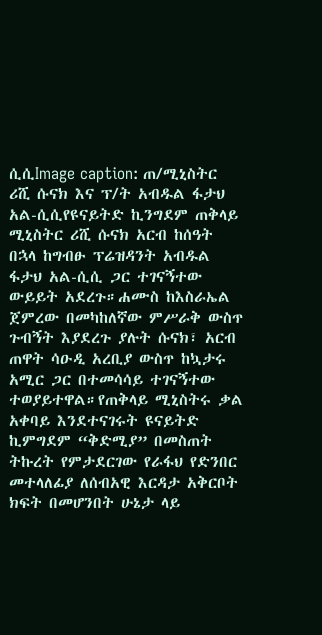ሲሲImage caption: ጠ/ሚኒስትር ሪሺ ሱናክ እና ፕ/ት አብዱል ፋታህ አል-ሲሲየዩናይትድ ኪንግደም ጠቅላይ ሚኒስትር ሪሺ ሱናክ አርብ ከሰዓት በኋላ ከግብፁ ፕሬዝዳንት አብዱል ፋታህ አል-ሲሲ ጋር ተገናኝተው ውይይት አደረጉ።ሐሙስ ከእስራኤል ጀምረው በመካከለኛው ምሥራቅ ውስጥ ጉብኝት እያደረጉ ያሉት ሱናክ፣ አርብ ጠዋት ሳዑዲ አረቢያ ውስጥ ከኳታሩ አሚር ጋር በተመሳሳይ ተገናኝተው ተወያይተዋል።የጠቅላይ ሚኒስትሩ ቃል አቀባይ እንደተናገሩት ዩናይትድ ኪምግደም “ቅድሚያ” በመስጠት ትኩረት የምታደርገው የራፋህ የድንበር መተላለፊያ ለሰብአዊ እርዳታ አቅርቦት ክፍት በመሆንበት ሁኔታ ላይ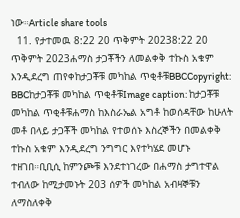ነው።Article share tools
  11. የታተመዉ 8:22 20 ጥቅምት 20238:22 20 ጥቅምት 2023ሐማስ ታጋቾችን ለመልቀቅ ተኩስ አቁም እንዲደረግ ጠየቀከታጋቾቹ መካከል ጥቂቶቹBBCCopyright: BBCከታጋቾቹ መካከል ጥቂቶቹImage caption: ከታጋቾቹ መካከል ጥቂቶቹሐማስ ከእስራኤል አግቶ ከወሰዳቸው ከሁለት መቶ በላይ ታጋቾች መካከል የተወሰኑ እስረኞችን በመልቀቅ ተኩስ አቁም እንዲደረግ ንግግር እየተካሄደ መሆኑ ተዘገበ።ቢቢሲ ከምንጮቹ እንደተነገረው በሐማስ ታግተዋል ተብለው ከሚታመኑት 203 ሰዎች መካከል አብዛኞቹን ለማስለቀቅ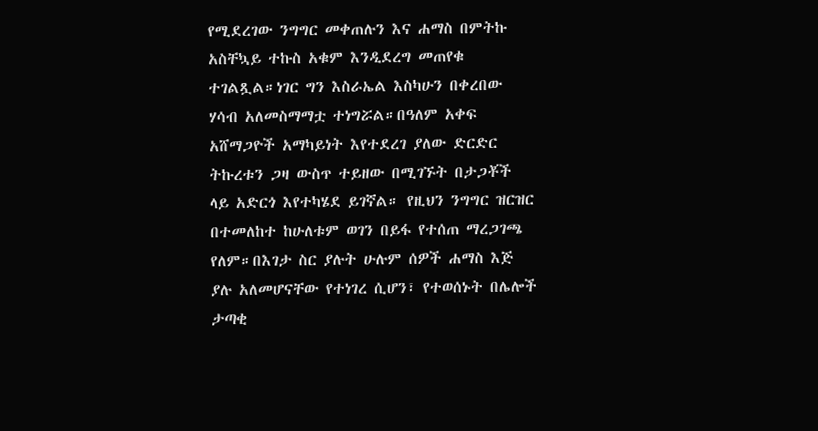የሚደረገው ንግግር መቀጠሉን እና ሐማስ በምትኩ አስቸኳይ ተኩስ አቁም እንዲደረግ መጠየቁ ተገልጿል።ነገር ግን እስራኤል እስካሁን በቀረበው ሃሳብ አለመስማማቷ ተነግሯል።በዓለም አቀፍ አሸማጋዮች አማካይነት እየተደረገ ያለው ድርድር ትኩረቱን ጋዛ ውስጥ ተይዘው በሚገኙት በታጋቾች ላይ አድርጎ እየተካሄደ ይገኛል። የዚህን ንግግር ዝርዝር በተመለከተ ከሁለቱም ወገን በይፋ የተሰጠ ማረጋገጫ የለም።በእገታ ስር ያሉት ሁሉም ሰዎች ሐማስ እጅ ያሉ አለመሆናቸው የተነገረ ሲሆን፣ የተወሰኑት በሌሎች ታጣቂ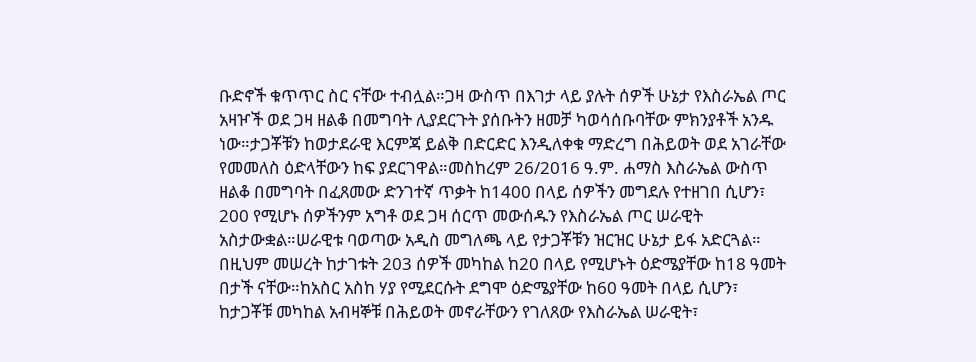ቡድኖች ቁጥጥር ስር ናቸው ተብሏል።ጋዛ ውስጥ በእገታ ላይ ያሉት ሰዎች ሁኔታ የእስራኤል ጦር አዛዦች ወደ ጋዛ ዘልቆ በመግባት ሊያደርጉት ያሰቡትን ዘመቻ ካወሳሰቡባቸው ምክንያቶች አንዱ ነው።ታጋቾቹን ከወታደራዊ እርምጃ ይልቅ በድርድር እንዲለቀቁ ማድረግ በሕይወት ወደ አገራቸው የመመለስ ዕድላቸውን ከፍ ያደርገዋል።መስከረም 26/2016 ዓ.ም. ሐማስ እስራኤል ውስጥ ዘልቆ በመግባት በፈጸመው ድንገተኛ ጥቃት ከ1400 በላይ ሰዎችን መግደሉ የተዘገበ ሲሆን፣ 200 የሚሆኑ ሰዎችንም አግቶ ወደ ጋዛ ሰርጥ መውሰዱን የእስራኤል ጦር ሠራዊት አስታውቋል።ሠራዊቱ ባወጣው አዲስ መግለጫ ላይ የታጋቾቹን ዝርዝር ሁኔታ ይፋ አድርጓል። በዚህም መሠረት ከታገቱት 203 ሰዎች መካከል ከ20 በላይ የሚሆኑት ዕድሜያቸው ከ18 ዓመት በታች ናቸው።ከአስር አስከ ሃያ የሚደርሱት ደግሞ ዕድሜያቸው ከ60 ዓመት በላይ ሲሆን፣ ከታጋቾቹ መካከል አብዛኞቹ በሕይወት መኖራቸውን የገለጸው የእስራኤል ሠራዊት፣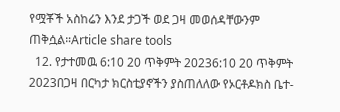የሟቾች አስከሬን እንደ ታጋች ወደ ጋዛ መወሰዳቸውንም ጠቅሷል።Article share tools
  12. የታተመዉ 6:10 20 ጥቅምት 20236:10 20 ጥቅምት 2023በጋዛ በርካታ ክርስቲያኖችን ያስጠለለው የኦርቶዶክስ ቤተ-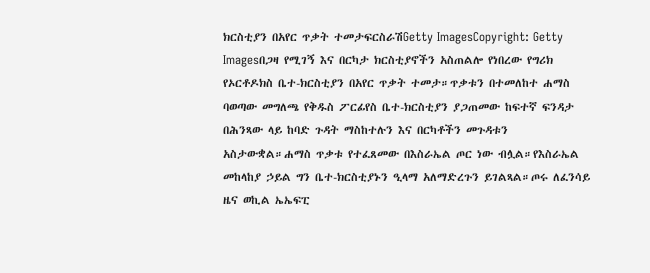ክርስቲያን በአየር ጥቃት ተመታፍርስራሽGetty ImagesCopyright: Getty Imagesበጋዛ የሚገኝ እና በርካታ ክርስቲያኖችን አስጠልሎ የነበረው የግሪክ የኦርቶዶክስ ቤተ-ክርስቲያን በአየር ጥቃት ተመታ።ጥቃቱን በተመለከተ ሐማስ ባወጣው መግለጫ የቅዱስ ፖርፊየስ ቤተ-ክርስቲያን ያጋጠመው ከፍተኛ ፍንዳታ በሕንጻው ላይ ከባድ ጉዳት ማስከተሉን እና በርካቶችን መጉዳቱን አስታውቋል።ሐማስ ጥቃቱ የተፈጸመው በእስራኤል ጦር ነው ብሏል።የእስራኤል መከላከያ ኃይል ግን ቤተ-ክርስቲያኑን ዒላማ አለማድረጉን ይገልጻል።ጦሩ ለፈንሳይ ዜና ወኪል ኤኤፍፒ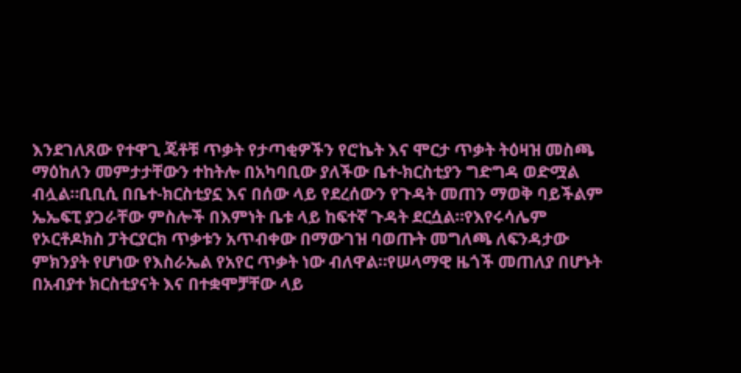እንደገለጸው የተዋጊ ጄቶቹ ጥቃት የታጣቂዎችን የሮኬት እና ሞርታ ጥቃት ትዕዛዝ መስጫ ማዕከለን መምታታቸውን ተከትሎ በአካባቢው ያለችው ቤተ-ክርስቲያን ግድግዳ ወድሟል ብሏል።ቢቢሲ በቤተ-ክርስቲያኗ እና በሰው ላይ የደረሰውን የጉዳት መጠን ማወቅ ባይችልም ኤኤፍፒ ያጋራቸው ምስሎች በእምነት ቤቱ ላይ ከፍተኛ ጉዳት ደርሷል።የእየሩሳሌም የኦርቶዶክስ ፓትርያርክ ጥቃቱን አጥብቀው በማውገዝ ባወጡት መግለጫ ለፍንዳታው ምክንያት የሆነው የእስራኤል የአየር ጥቃት ነው ብለዋል።የሠላማዊ ዜጎች መጠለያ በሆኑት በአብያተ ክርስቲያናት እና በተቋሞቻቸው ላይ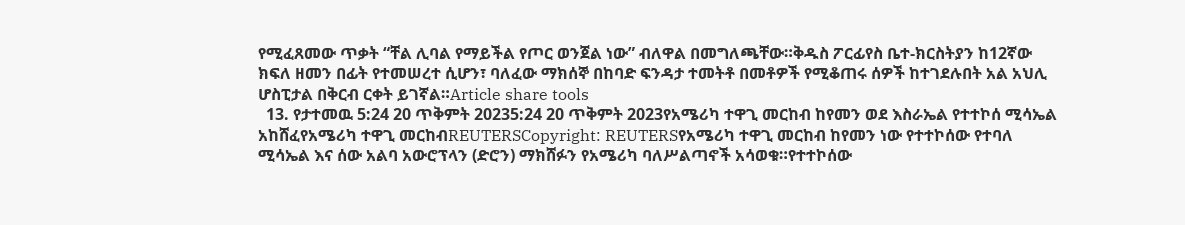የሚፈጸመው ጥቃት “ቸል ሊባል የማይችል የጦር ወንጀል ነው” ብለዋል በመግለጫቸው።ቅዱስ ፖርፊየስ ቤተ-ክርስትያን ከ12ኛው ክፍለ ዘመን በፊት የተመሠረተ ሲሆን፣ ባለፈው ማክሰኞ በከባድ ፍንዳታ ተመትቶ በመቶዎች የሚቆጠሩ ሰዎች ከተገደሉበት አል አህሊ ሆስፒታል በቅርብ ርቀት ይገኛል።Article share tools
  13. የታተመዉ 5:24 20 ጥቅምት 20235:24 20 ጥቅምት 2023የአሜሪካ ተዋጊ መርከብ ከየመን ወደ እስራኤል የተተኮሰ ሚሳኤል አከሸፈየአሜሪካ ተዋጊ መርከብREUTERSCopyright: REUTERSየአሜሪካ ተዋጊ መርከብ ከየመን ነው የተተኮሰው የተባለ ሚሳኤል እና ሰው አልባ አውሮፕላን (ድሮን) ማክሸፉን የአሜሪካ ባለሥልጣኖች አሳወቁ።የተተኮሰው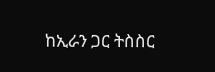ከኢራን ጋር ትስስር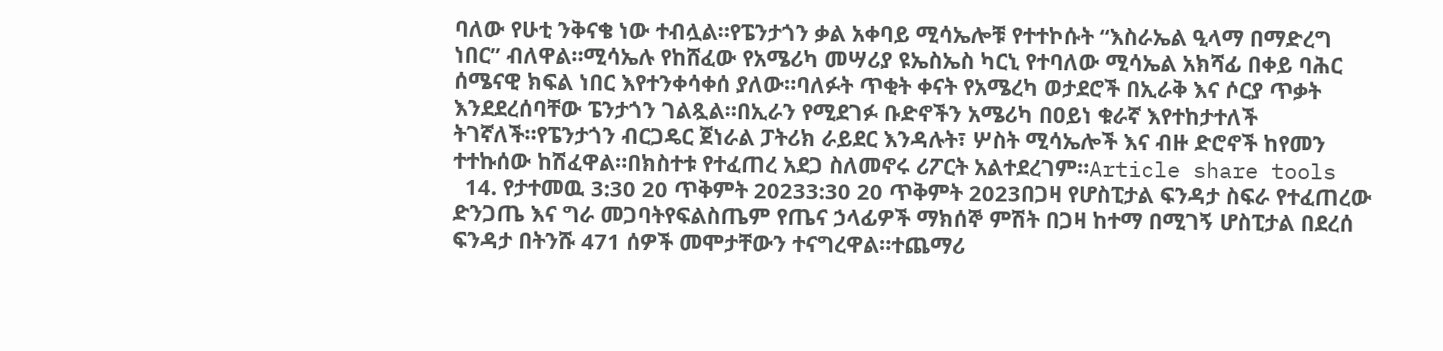ባለው የሁቲ ንቅናቄ ነው ተብሏል።የፔንታጎን ቃል አቀባይ ሚሳኤሎቹ የተተኮሱት “እስራኤል ዒላማ በማድረግ ነበር” ብለዋል።ሚሳኤሉ የከሸፈው የአሜሪካ መሣሪያ ዩኤስኤስ ካርኒ የተባለው ሚሳኤል አክሻፊ በቀይ ባሕር ሰሜናዊ ክፍል ነበር እየተንቀሳቀሰ ያለው።ባለፉት ጥቂት ቀናት የአሜረካ ወታደሮች በኢራቅ እና ሶርያ ጥቃት እንደደረሰባቸው ፔንታጎን ገልጿል።በኢራን የሚደገፉ ቡድኖችን አሜሪካ በዐይነ ቁራኛ እየተከታተለች ትገኛለች።የፔንታጎን ብርጋዴር ጀነራል ፓትሪክ ራይደር እንዳሉት፣ ሦስት ሚሳኤሎች እና ብዙ ድሮኖች ከየመን ተተኩሰው ከሽፈዋል።በክስተቱ የተፈጠረ አደጋ ስለመኖሩ ሪፖርት አልተደረገም።Article share tools
  14. የታተመዉ 3:30 20 ጥቅምት 20233:30 20 ጥቅምት 2023በጋዛ የሆስፒታል ፍንዳታ ስፍራ የተፈጠረው ድንጋጤ እና ግራ መጋባትየፍልስጤም የጤና ኃላፊዎች ማክሰኞ ምሽት በጋዛ ከተማ በሚገኝ ሆስፒታል በደረሰ ፍንዳታ በትንሹ 471 ሰዎች መሞታቸውን ተናግረዋል።ተጨማሪ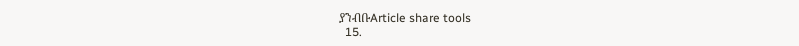ያንብቡArticle share tools
  15.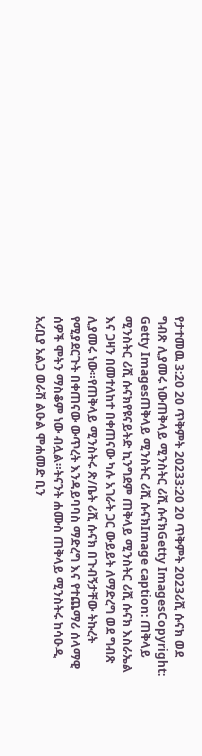የታተመዉ 3:20 20 ጥቅምት 20233:20 20 ጥቅምት 2023ሪሺ ሱናክ ወደ ግብጽ ሊያመሩ ነውጠቅላይ ሚንስትር ሪሺ ሱናክGetty ImagesCopyright: Getty Imagesጠቅላይ ሚንስትር ሪሺ ሱናክImage caption: ጠቅላይ ሚንስትር ሪሺ ሱናክየዩናይትድ ኪንግደም ጠቅላይ ሚንስትር ሪሺ ሱናክ እስራኤል እና ጋዛን በመተለከተ በቀጠናው ካሉ አገራት ጋር ውይይት ለማድረግ ወደ ግብጽ ሊያመሩ ነው።የጠቅላይ ሚንስትሩ ጽ/ቤት ሪሺ ሱናክ በጉብኝታቸው ትኩረት የሚያደርጉት በቀጠናው ውጥረት እንዳይባባስ ማድረግ እና የተጨማሪ ሰላማዊ ሰዎች ሞትን ማስቆም ነው ብሏል።ትናንት ሐሙስ ጠቅላይ ሚንስትሩ ከሳዑዲ አረቢያ አልጋ ወራሽ ልዑል ሞሐመድ ቢን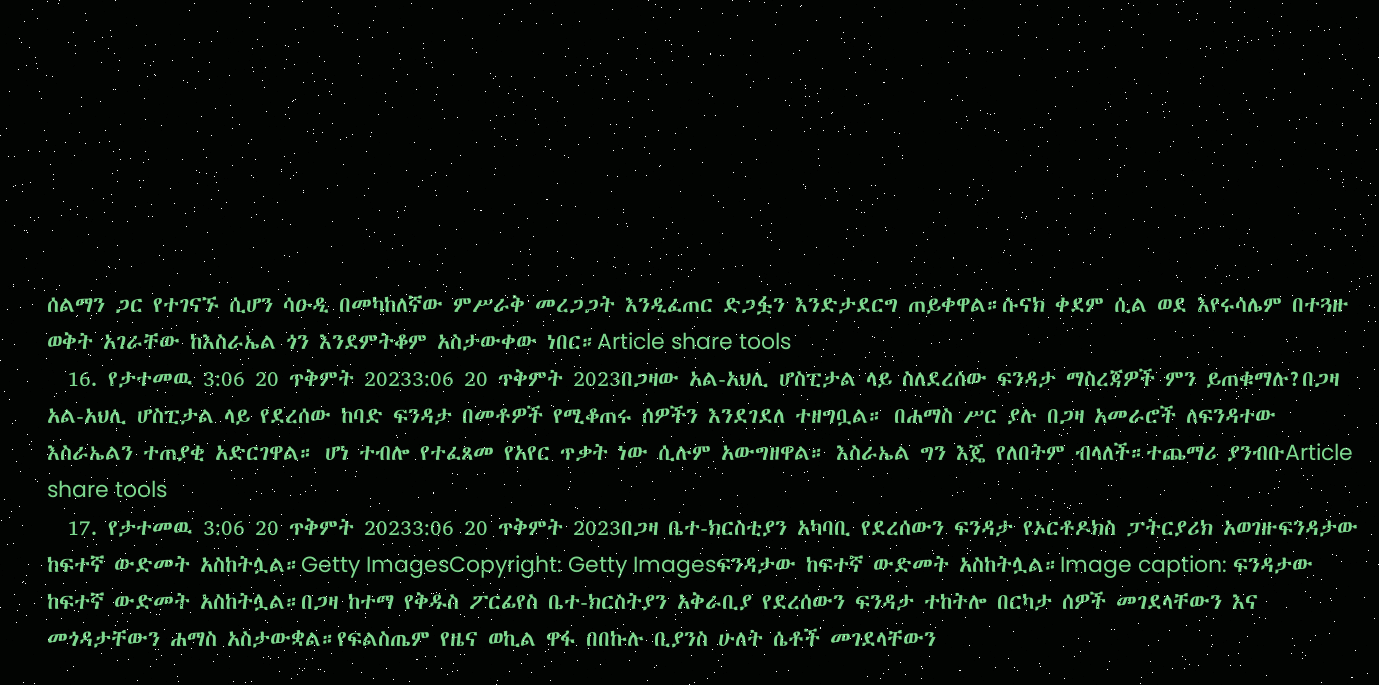ሰልማን ጋር የተገናኙ ሲሆን ሳዑዲ በመካከለኛው ምሥራቅ መረጋጋት እንዲፈጠር ድጋፏን እንድታደርግ ጠይቀዋል።ሱናክ ቀደም ሲል ወደ እየሩሳሌም በተጓዙ ወቅት አገራቸው ከእስራኤል ጎን እንደምትቆም አስታውቀው ነበር።Article share tools
  16. የታተመዉ 3:06 20 ጥቅምት 20233:06 20 ጥቅምት 2023በጋዛው አል-አህሊ ሆስፒታል ላይ ስለደረሰው ፍንዳታ ማስረጃዎች ምን ይጠቁማሉ?በጋዛ አል-አህሊ ሆስፒታል ላይ የደረሰው ከባድ ፍንዳታ በመቶዎች የሚቆጠሩ ሰዎችን እንደገደለ ተዘግቧል። በሐማስ ሥር ያሉ በጋዛ አመራሮች ለፍንዳተው እስራኤልን ተጠያቂ አድርገዋል። ሆነ ተብሎ የተፈጸመ የአየር ጥቃት ነው ሲሉም አውግዘዋል። እስራኤል ግን እጄ የለበትም ብላለች።ተጨማሪ ያንብቡArticle share tools
  17. የታተመዉ 3:06 20 ጥቅምት 20233:06 20 ጥቅምት 2023በጋዛ ቤተ-ክርስቲያን አካባቢ የደረሰውን ፍንዳታ የኦርቶዶክስ ፓትርያሪክ አወገዙፍንዳታው ከፍተኛ ውድመት አስከትሏል።Getty ImagesCopyright: Getty Imagesፍንዳታው ከፍተኛ ውድመት አስከትሏል።Image caption: ፍንዳታው ከፍተኛ ውድመት አስከትሏል።በጋዛ ከተማ የቅዱስ ፖርፊየስ ቤተ-ክርስትያን አቅራቢያ የደረሰውን ፍንዳታ ተከትሎ በርካታ ሰዎች መገደላቸውን እና መጎዳታቸውን ሐማስ አስታውቋል።የፍልስጤም የዜና ወኪል ዋፋ በበኩሉ ቢያንስ ሁለት ሴቶች መገደላቸውን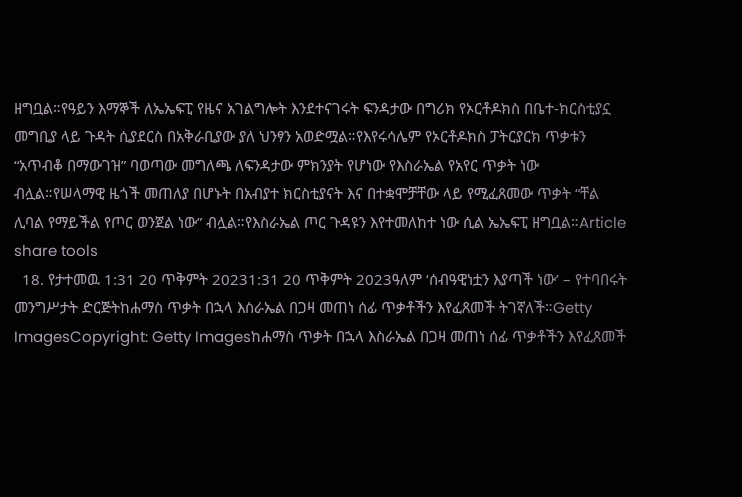ዘግቧል።የዓይን እማኞች ለኤኤፍፒ የዜና አገልግሎት እንደተናገሩት ፍንዳታው በግሪክ የኦርቶዶክስ በቤተ-ክርስቲያኗ መግቢያ ላይ ጉዳት ሲያደርስ በአቅራቢያው ያለ ህንፃን አወድሟል።የእየሩሳሌም የኦርቶዶክስ ፓትርያርክ ጥቃቱን “አጥብቆ በማውገዝ” ባወጣው መግለጫ ለፍንዳታው ምክንያት የሆነው የእስራኤል የአየር ጥቃት ነው ብሏል።የሠላማዊ ዜጎች መጠለያ በሆኑት በአብያተ ክርስቲያናት እና በተቋሞቻቸው ላይ የሚፈጸመው ጥቃት “ቸል ሊባል የማይችል የጦር ወንጀል ነው” ብሏል።የእስራኤል ጦር ጉዳዩን እየተመለከተ ነው ሲል ኤኤፍፒ ዘግቧል።Article share tools
  18. የታተመዉ 1:31 20 ጥቅምት 20231:31 20 ጥቅምት 2023ዓለም ‘ሰብዓዊነቷን እያጣች ነው’ – የተባበሩት መንግሥታት ድርጅትከሐማስ ጥቃት በኋላ እስራኤል በጋዛ መጠነ ሰፊ ጥቃቶችን እየፈጸመች ትገኛለች።Getty ImagesCopyright: Getty Imagesከሐማስ ጥቃት በኋላ እስራኤል በጋዛ መጠነ ሰፊ ጥቃቶችን እየፈጸመች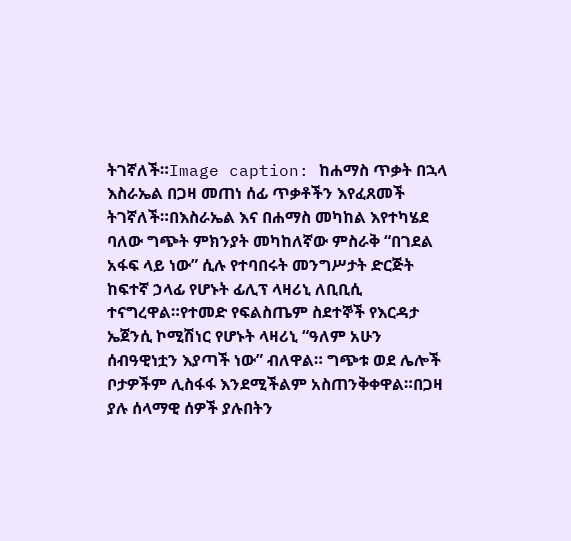ትገኛለች።Image caption: ከሐማስ ጥቃት በኋላ እስራኤል በጋዛ መጠነ ሰፊ ጥቃቶችን እየፈጸመች ትገኛለች።በእስራኤል እና በሐማስ መካከል እየተካሄደ ባለው ግጭት ምክንያት መካከለኛው ምስራቅ “በገደል አፋፍ ላይ ነው” ሲሉ የተባበሩት መንግሥታት ድርጅት ከፍተኛ ኃላፊ የሆኑት ፊሊፕ ላዛሪኒ ለቢቢሲ ተናግረዋል።የተመድ የፍልስጤም ስደተኞች የእርዳታ ኤጀንሲ ኮሚሽነር የሆኑት ላዛሪኒ “ዓለም አሁን ሰብዓዊነቷን እያጣች ነው” ብለዋል። ግጭቱ ወደ ሌሎች ቦታዎችም ሊስፋፋ እንደሚችልም አስጠንቅቀዋል።በጋዛ ያሉ ሰላማዊ ሰዎች ያሉበትን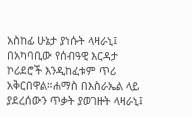አስከፊ ሁኔታ ያነሱት ላዛራኒ፤ በአካባቢው የሰብዓዊ እርዳታ ኮሪደሮች እንዲከፈቱም ጥሪ አቅርበዋል።ሐማስ በእስራኤል ላይ ያደረሰውን ጥቃት ያወገዙት ላዛራኒ፤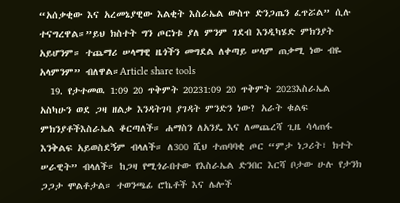“አሰቃቂው እና አረመኔያዊው እልቂት እስራኤል ውስጥ ድንጋጤን ፈጥሯል” ሲሉ ተናግረዋል።”ይህ ክስተት ግን ጦርነቱ ያለ ምንም ገደብ እንዲካሄድ ምክንያት አይሆንም። ተጨማሪ ሠላማዊ ዜጎችን መግደል ለቀጣይ ሠላም ጠቃሚ ነው ብዬ አላምንም” ብለዋል።Article share tools
  19. የታተመዉ 1:09 20 ጥቅምት 20231:09 20 ጥቅምት 2023እስራኤል አስካሁን ወደ ጋዛ ዘልቃ እንዳትገባ ያገዳት ምንድን ነው? አራት ቁልፍ ምክንያቶችእስራኤል ቆርጣለች። ሐማስን ለአንዴ እና ለመጨረሻ ጊዜ ሳላጠፋ እንቅልፍ አይወስደኝም ብላለች። ለ300 ሺህ ተጠባባቂ ጦር “ምታ ነጋሪት፣ ክተት ሠራዊት” ብላለች። ከጋዛ የሚጎራበተው የእስራኤል ድንበር እርሻ ቦታው ሁሉ የታንክ ጋጋታ ሞልቶታል። ተወንጫፊ ሮኬቶች እና ሌሎች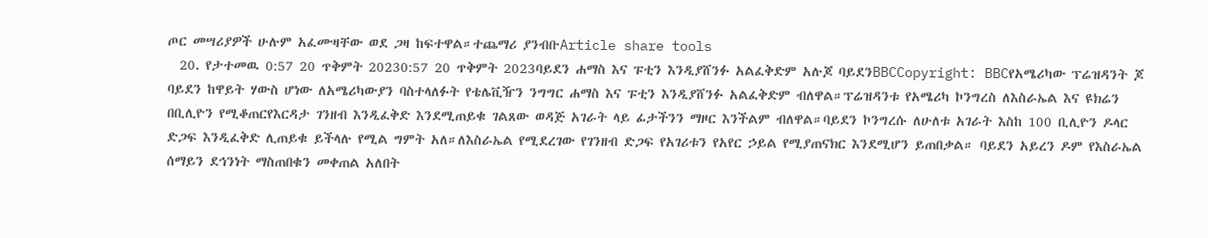ጦር መሣሪያዎች ሁሉም አፈሙዛቸው ወደ ጋዛ ከፍተዋል።ተጨማሪ ያንብቡArticle share tools
  20. የታተመዉ 0:57 20 ጥቅምት 20230:57 20 ጥቅምት 2023ባይደን ሐማስ እና ፑቲን እንዲያሸንፉ አልፈቅድም አሉጆ ባይደንBBCCopyright: BBCየአሜሪካው ፕሬዝዳንት ጆ ባይደን ከዋይት ሃውስ ሆነው ለአሜሪካውያን ባስተላለፉት የቴሌቪዥን ንግግር ሐማስ እና ፑቲን እንዲያሸንፉ አልፈቅድም ብለዋል።ፕሬዝዳንቱ የአሜሪካ ኮንግረስ ለእስራኤል እና ዩክሬን በቢሊዮን የሚቆጠርየእርዳታ ገንዘብ እንዲፈቅድ እንደሚጠይቁ ገልጸው ወዳጅ አገራት ላይ ፊታችንን ማዞር እንችልም ብለዋል።ባይደን ኮንግረሱ ለሁለቱ አገራት እስከ 100 ቢሊዮን ዶላር ድጋፍ እንዲፈቅድ ሊጠይቁ ይችላሉ የሚል ግምት አለ።ለእስራኤል የሚደረገው የገንዘብ ድጋፍ የአገሪቱን የአየር ኃይል የሚያጠናክር እንደሚሆን ይጠበቃል። ባይደን አይረን ዶም የእስራኤል ሰማይን ደኅንነት ማስጠበቁን መቀጠል አለበት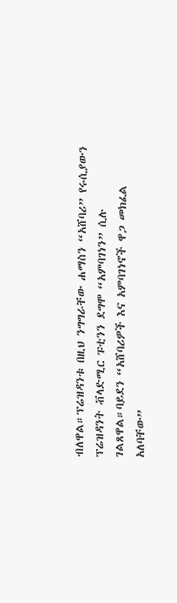ብለዋል።ፕሬዝዳንቱ በዚህ ንግግራቸው ሐማስን “አሸባሪ” የሩሲያውን ፕሬዝዳንት ቭላድሚር ፑቲንን ደግሞ “አምባገነን” ሲሉ ገልጸዋል።ባይደን “አሸባሪዎች እና አምባገነኖች ዋጋ መክፈል አለባቸው”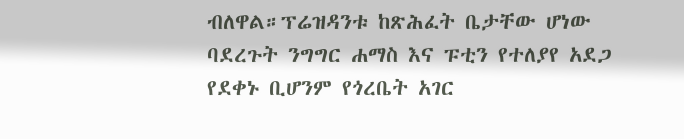ብለዋል።ፕሬዝዳንቱ ከጽሕፈት ቤታቸው ሆነው ባደረጉት ንግግር ሐማስ እና ፑቲን የተለያየ አደጋ የደቀኑ ቢሆንም የጎረቤት አገር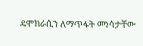ዴሞክራሲን ለማጥፋት መነሳታቸው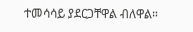ተመሳሳይ ያደርጋቸዋል ብለዋል።